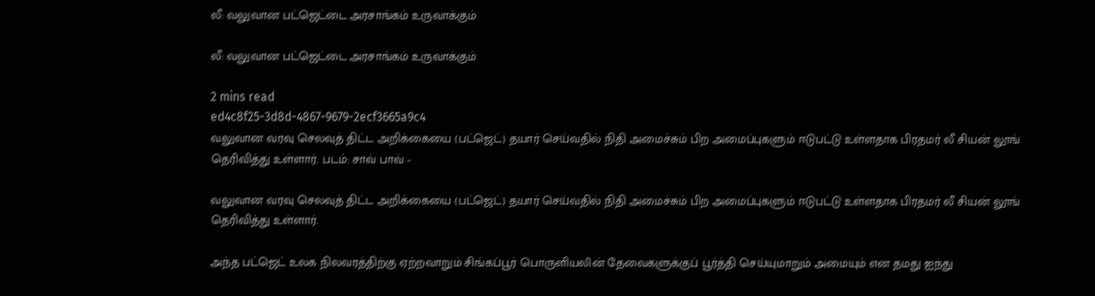லீ: வலுவான பட்ஜெட்டை அரசாங்கம் உருவாக்கும்

லீ: வலுவான பட்ஜெட்டை அரசாங்கம் உருவாக்கும்

2 mins read
ed4c8f25-3d8d-4867-9679-2ecf3665a9c4
வலுவான வரவு செலவுத் திட்ட அறிக்கையை (பட்ஜெட்) தயார் செய்வதில் நிதி அமைச்சும் பிற அமைப்புகளும் ஈடுபட்டு உள்ளதாக பிரதமர் லீ சியன் லூங் தெரிவித்து உள்ளார். படம்: சாவ் பாவ் -

வலுவான வரவு செலவுத் திட்ட அறிக்கையை (பட்ஜெட்) தயார் செய்வதில் நிதி அமைச்சும் பிற அமைப்புகளும் ஈடுபட்டு உள்ளதாக பிரதமர் லீ சியன் லூங் தெரிவித்து உள்ளார்.

அந்த பட்ஜெட் உலக நிலவரத்திற்கு ஏற்றவாறும் சிங்கப்பூர் பொருளியலின் தேவைகளுக்குப் பூர்த்தி செய்யுமாறும் அமையும் என தமது ஐந்து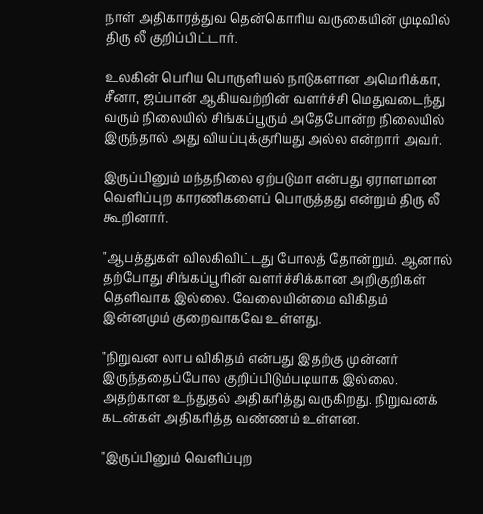நாள் அதிகாரத்துவ தென்கொரிய வருகையின் முடிவில் திரு லீ குறிப்பிட்டார்.

உலகின் பெரிய பொருளியல் நாடுகளான அமெரிக்கா, சீனா, ஜப்பான் ஆகியவற்றின் வளர்ச்சி மெதுவடைந்து வரும் நிலையில் சிங்கப்பூரும் அதேபோன்ற நிலையில் இருந்தால் அது வியப்புக்குரியது அல்ல என்றார் அவர்.

இருப்பினும் மந்தநிலை ஏற்படுமா என்பது ஏராளமான வெளிப்புற காரணிகளைப் பொருத்தது என்றும் திரு லீ கூறினார்.

"ஆபத்துகள் விலகிவிட்டது போலத் தோன்றும். ஆனால் தற்போது சிங்கப்பூரின் வளர்ச்சிக்கான அறிகுறிகள் தெளிவாக இல்லை. வேலையின்மை விகிதம் இன்னமும் குறைவாகவே உள்ளது.

"நிறுவன லாப விகிதம் என்பது இதற்கு முன்னர் இருந்ததைப்போல குறிப்பிடும்படியாக இல்லை. அதற்கான உந்துதல் அதிகரித்து வருகிறது. நிறுவனக் கடன்கள் அதிகரித்த வண்ணம் உள்ளன.

"இருப்பினும் வெளிப்புற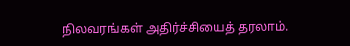நிலவரங்கள் அதிர்ச்சியைத் தரலாம்.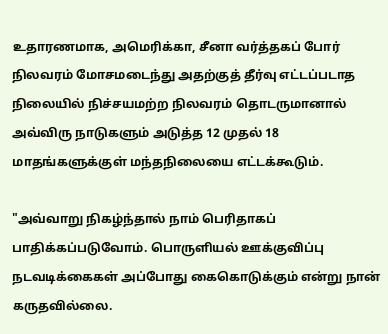உதாரணமாக, அமெரிக்கா, சீனா வர்த்தகப் போர் நிலவரம் மோசமடைந்து அதற்குத் தீர்வு எட்டப்படாத நிலையில் நிச்சயமற்ற நிலவரம் தொடருமானால் அவ்விரு நாடுகளும் அடுத்த 12 முதல் 18 மாதங்களுக்குள் மந்தநிலையை எட்டக்கூடும்.

"அவ்வாறு நிகழ்ந்தால் நாம் பெரிதாகப் பாதிக்கப்படுவோம். பொருளியல் ஊக்குவிப்பு நடவடிக்கைகள் அப்போது கைகொடுக்கும் என்று நான் கருதவில்லை.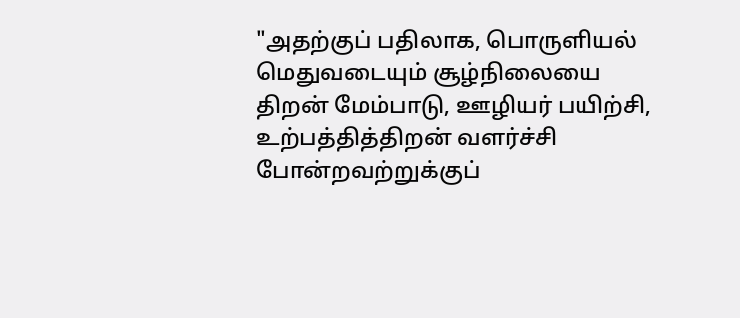"அதற்குப் பதிலாக, பொருளியல் மெதுவடையும் சூழ்நிலையை திறன் மேம்பாடு, ஊழியர் பயிற்சி, உற்பத்தித்திறன் வளர்ச்சி போன்றவற்றுக்குப்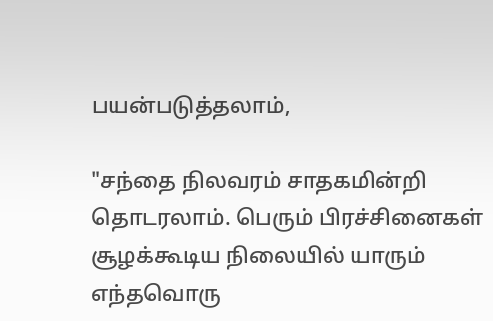பயன்படுத்தலாம்,

"சந்தை நிலவரம் சாதகமின்றி தொடரலாம். பெரும் பிரச்சினைகள் சூழக்கூடிய நிலையில் யாரும் எந்தவொரு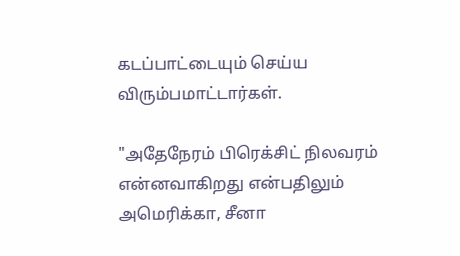கடப்பாட்டையும் செய்ய விரும்பமாட்டார்கள்.

"அதேநேரம் பிரெக்சிட் நிலவரம் என்னவாகிறது என்பதிலும் அமெரிக்கா, சீனா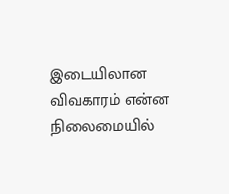இடையிலான விவகாரம் என்ன நிலைமையில்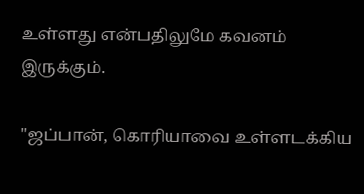உள்ளது என்பதிலுமே கவனம் இருக்கும்.

"ஜப்பான், கொரியாவை உள்ளடக்கிய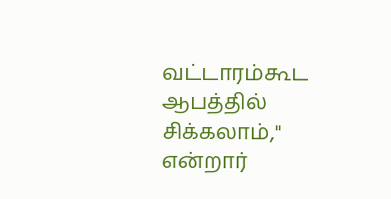வட்டாரம்கூட ஆபத்தில் சிக்கலாம்," என்றார்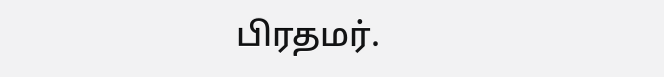பிரதமர்.